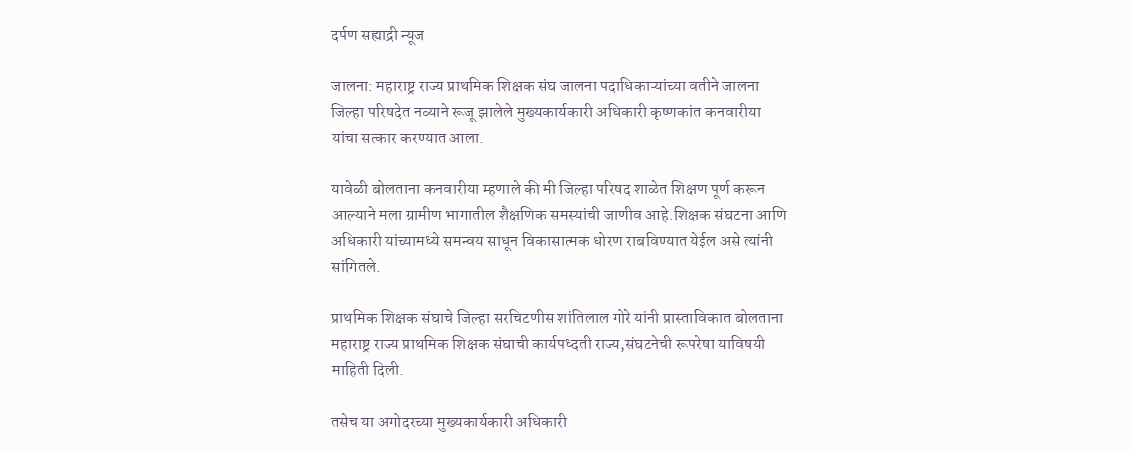दर्पण सह्याद्री न्यूज

जालना: महाराष्ट्र राज्य प्राथमिक शिक्षक संघ जालना पदाधिकाऱ्यांच्या वतीने जालना जिल्हा परिषदेत नव्याने रूजू झालेले मुख्यकार्यकारी अधिकारी कृष्णकांत कनवारीया
यांचा सत्कार करण्यात आला.

यावेळी बोलताना कनवारीया म्हणाले की मी जिल्हा परिषद शाळेत शिक्षण पूर्ण करून आल्याने मला ग्रामीण भागातील शैक्षणिक समस्यांची जाणीव आहे.शिक्षक संघटना आणि अधिकारी यांच्यामध्ये समन्वय साधून विकासात्मक धोरण राबविण्यात येईल असे त्यांनी सांगितले.

प्राथमिक शिक्षक संघाचे जिल्हा सरचिटणीस शांतिलाल गोरे यांनी प्रास्ताविकात बोलताना महाराष्ट्र राज्य प्राथमिक शिक्षक संघाची कार्यपध्दती राज्य,संघटनेची रूपरेषा याविषयी माहिती दिली.

तसेच या अगोदरच्या मुख्यकार्यकारी अधिकारी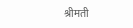श्रीमती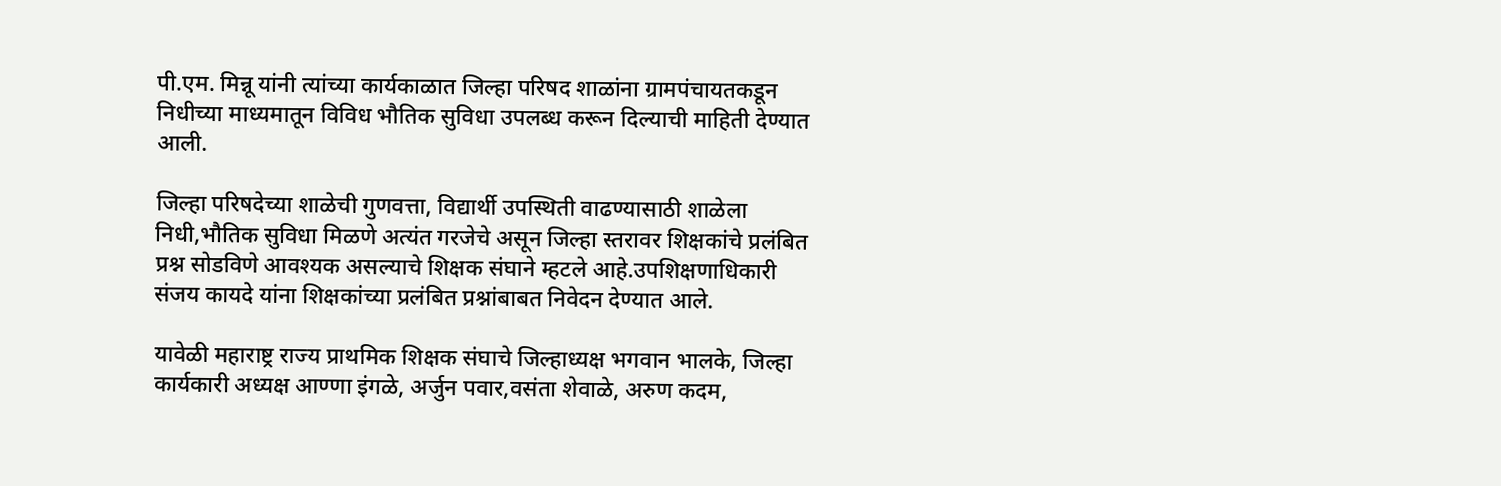पी.एम. मिन्नू यांनी त्यांच्या कार्यकाळात जिल्हा परिषद शाळांना ग्रामपंचायतकडून निधीच्या माध्यमातून विविध भौतिक सुविधा उपलब्ध करून दिल्याची माहिती देण्यात आली.

जिल्हा परिषदेच्या शाळेची गुणवत्ता, विद्यार्थी उपस्थिती वाढण्यासाठी शाळेला निधी,भौतिक सुविधा मिळणे अत्यंत गरजेचे असून जिल्हा स्तरावर शिक्षकांचे प्रलंबित प्रश्न सोडविणे आवश्यक असल्याचे शिक्षक संघाने म्हटले आहे.उपशिक्षणाधिकारी संजय कायदे यांना शिक्षकांच्या प्रलंबित प्रश्नांबाबत निवेदन देण्यात आले.

यावेळी महाराष्ट्र राज्य प्राथमिक शिक्षक संघाचे जिल्हाध्यक्ष भगवान भालके, जिल्हा कार्यकारी अध्यक्ष आण्णा इंगळे, अर्जुन पवार,वसंता शेवाळे, अरुण कदम,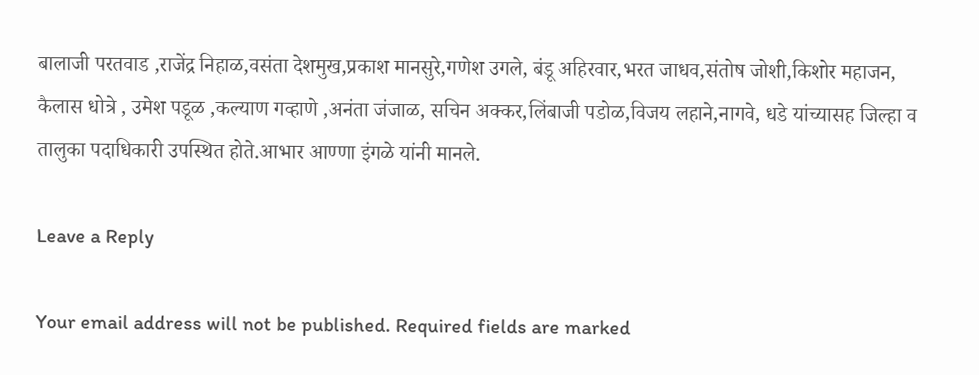बालाजी परतवाड ,राजेंद्र निहाळ,वसंता देशमुख,प्रकाश मानसुरे,गणेश उगले, बंडू अहिरवार,भरत जाधव,संतोष जोशी,किशोर महाजन, कैलास धोत्रे , उमेश पडूळ ,कल्याण गव्हाणे ,अनंता जंजाळ, सचिन अक्कर,लिंबाजी पडोळ,विजय लहाने,नागवे, धडे यांच्यासह जिल्हा व तालुका पदाधिकारी उपस्थित होते.आभार आण्णा इंगळे यांनी मानले.

Leave a Reply

Your email address will not be published. Required fields are marked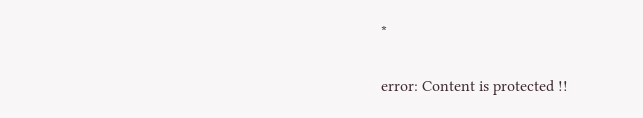*

error: Content is protected !!